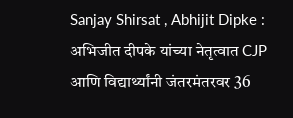Sanjay Shirsat , Abhijit Dipke : अभिजीत दीपके यांच्या नेतृत्वात CJP आणि विद्यार्थ्यांनी जंतरमंतरवर 36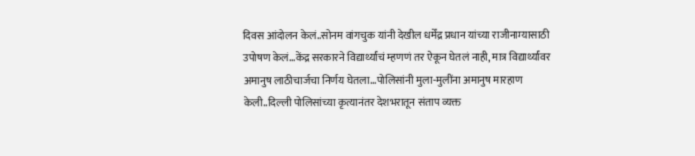दिवस आंदोलन केलं..सोनम वांगचुक यांनी देखील धर्मेंद्र प्रधान यांच्या राजीनाम्यासाठी उपोषण केलं…केंद्र सरकारने विद्यार्थ्यांचं म्हणणं तर ऐकून घेतलं नाही, मात्र विद्यार्थ्यांवर अमानुष लाठीचार्जचा निर्णय घेतला…पोलिसांनी मुला-मुलींना अमानुष मारहाण केली..दिल्ली पोलिसांच्या कृत्यानंतर देशभरातून संताप व्यक्त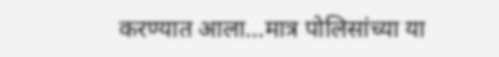करण्यात आला…मात्र पोलिसांच्या या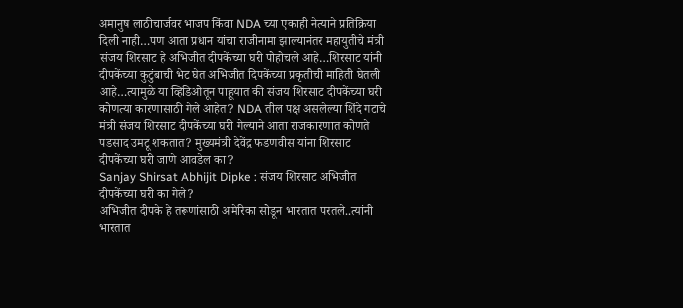अमानुष लाठीचार्जवर भाजप किंवा NDA च्या एकाही नेत्याने प्रतिक्रिया दिली नाही…पण आता प्रधान यांचा राजीनामा झाल्यानंतर महायुतीचे मंत्री संजय शिरसाट हे अभिजीत दीपकेंच्या घरी पोहोचले आहे…शिरसाट यांनी दीपकेंच्या कुटुंबाची भेट घेत अभिजीत दिपकेंच्या प्रकृतीची माहिती घेतली आहे…त्यामुळे या व्हिडिओतून पाहूयात की संजय शिरसाट दीपकेंच्या घरी कोणत्या कारणासाठी गेले आहेत? NDA तील पक्ष असलेल्या शिंदे गटाचे मंत्री संजय शिरसाट दीपकेंच्या घरी गेल्याने आता राजकारणात कोणते पडसाद उमटू शकतात? मुख्यमंत्री देवेंद्र फडणवीस यांना शिरसाट दीपकेंच्या घरी जाणे आवडेल का?
Sanjay Shirsat Abhijit Dipke : संजय शिरसाट अभिजीत दीपकेंच्या घरी का गेले?
अभिजीत दीपके हे तरूणांसाठी अमेरिका सोडून भारतात परतले..त्यांनी भारतात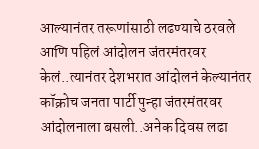आल्यानंतर तरूणांसाठी लढण्याचे ठरवले आणि पहिलं आंदोलन जंतरमंतरवर केलं..त्यानंतर देशभरात आंदोलनं केल्यानंतर कॉक्रोच जनता पार्टी पुन्हा जंतरमंतरवर आंदोलनाला बसली..अनेक दिवस लढा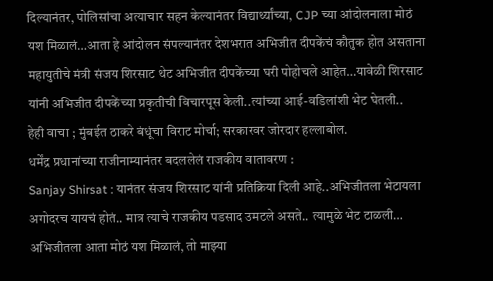दिल्यानंतर, पोलिसांचा अत्याचार सहन केल्यानंतर विद्यार्थ्यांच्या, CJP च्या आंदोलनाला मोठं यश मिळालं…आता हे आंदोलन संपल्यानंतर देशभरात अभिजीत दीपकेंचं कौतुक होत असताना महायुतीचे मंत्री संजय शिरसाट थेट अभिजीत दीपकेंच्या घरी पोहोचले आहेत…यावेळी शिरसाट यांनी अभिजीत दीपकेंच्या प्रकृतीची विचारपूस केली..त्यांच्या आई-वडिलांशी भेट घेतली..
हेही वाचा ; मुंबईत ठाकरे बंधूंचा विराट मोर्चा; सरकारवर जोरदार हल्लाबोल.
धर्मेंद्र प्रधानांच्या राजीनाम्यानंतर बदललेलं राजकीय वातावरण :
Sanjay Shirsat : यानंतर संजय शिरसाट यांनी प्रतिक्रिया दिली आहे..अभिजीतला भेटायला अगोदरच यायचं होतं.. मात्र त्याचे राजकीय पडसाद उमटले असते.. त्यामुळे भेट टाळली… अभिजीतला आता मोठं यश मिळालं, तो माझ्या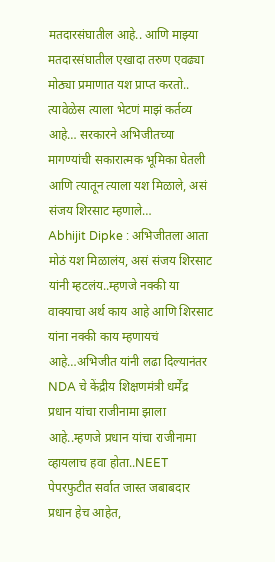मतदारसंघातील आहे.. आणि माझ्या मतदारसंघातील एखादा तरुण एवढ्या मोठ्या प्रमाणात यश प्राप्त करतो.. त्यावेळेस त्याला भेटणं माझं कर्तव्य आहे… सरकारने अभिजीतच्या मागण्यांची सकारात्मक भूमिका घेतली आणि त्यातून त्याला यश मिळाले, असं संजय शिरसाट म्हणाले…
Abhijit Dipke : अभिजीतला आता मोठं यश मिळालंय, असं संजय शिरसाट यांनी म्हटलंय..म्हणजे नक्की या वाक्याचा अर्थ काय आहे आणि शिरसाट यांना नक्की काय म्हणायचं आहे…अभिजीत यांनी लढा दिल्यानंतर NDA चे केंद्रीय शिक्षणमंत्री धर्मेंद्र प्रधान यांचा राजीनामा झाला आहे..म्हणजे प्रधान यांचा राजीनामा व्हायलाच हवा होता..NEET पेपरफुटीत सर्वात जास्त जबाबदार प्रधान हेच आहेत,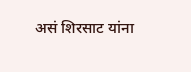असं शिरसाट यांना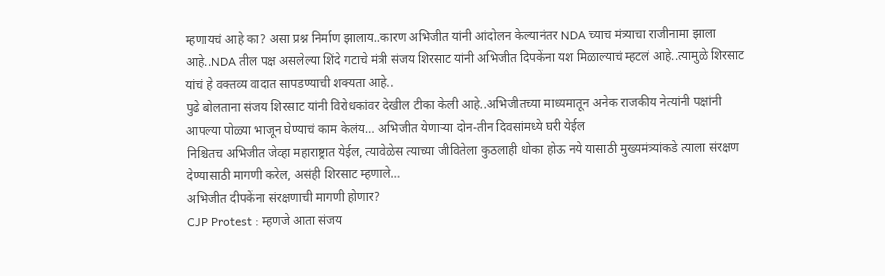म्हणायचं आहे का? असा प्रश्न निर्माण झालाय..कारण अभिजीत यांनी आंदोलन केल्यानंतर NDA च्याच मंत्र्याचा राजीनामा झाला आहे..NDA तील पक्ष असलेल्या शिंदे गटाचे मंत्री संजय शिरसाट यांनी अभिजीत दिपकेंना यश मिळाल्याचं म्हटलं आहे..त्यामुळे शिरसाट यांचं हे वक्तव्य वादात सापडण्याची शक्यता आहे..
पुढे बोलताना संजय शिरसाट यांनी विरोधकांवर देखील टीका केली आहे..अभिजीतच्या माध्यमातून अनेक राजकीय नेत्यांनी पक्षांनी आपल्या पोळ्या भाजून घेण्याचं काम केलंय… अभिजीत येणाऱ्या दोन-तीन दिवसांमध्ये घरी येईल
निश्चितच अभिजीत जेव्हा महाराष्ट्रात येईल, त्यावेळेस त्याच्या जीवितेला कुठलाही धोका होऊ नये यासाठी मुख्यमंत्र्यांकडे त्याला संरक्षण देण्यासाठी मागणी करेल, असंही शिरसाट म्हणाले…
अभिजीत दीपकेंना संरक्षणाची मागणी होणार?
CJP Protest : म्हणजे आता संजय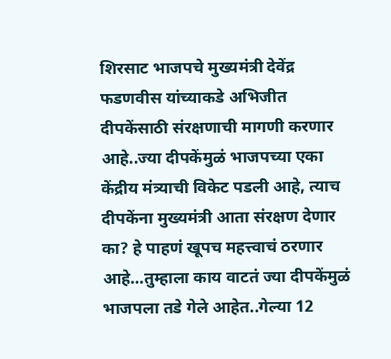शिरसाट भाजपचे मुख्यमंत्री देवेंद्र फडणवीस यांच्याकडे अभिजीत दीपकेंसाठी संरक्षणाची मागणी करणार आहे..ज्या दीपकेंमुळं भाजपच्या एका केंद्रीय मंत्र्याची विकेट पडली आहे, त्याच दीपकेंना मुख्यमंत्री आता संरक्षण देणार का? हे पाहणं खूपच महत्त्वाचं ठरणार आहे…तुम्हाला काय वाटतं ज्या दीपकेंमुळं भाजपला तडे गेले आहेत..गेल्या 12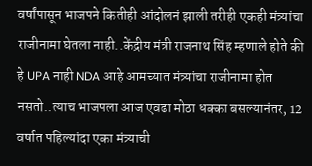वर्षांपासून भाजपने कितीही आंदोलनं झाली तरीही एकही मंत्र्यांचा राजीनामा घेतला नाही..केंद्रीय मंत्री राजनाथ सिंह म्हणाले होते की हे UPA नाही NDA आहे आमच्यात मंत्र्यांचा राजीनामा होत नसतो..त्याच भाजपला आज एवढा मोठा धक्का बसल्यानंतर, 12 वर्षात पहिल्यांदा एका मंत्र्याची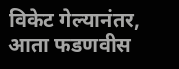विकेट गेल्यानंतर, आता फडणवीस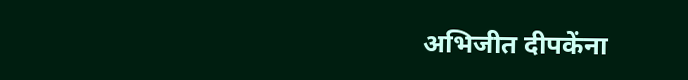अभिजीत दीपकेंना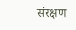संरक्षण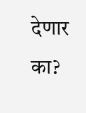देणार का?